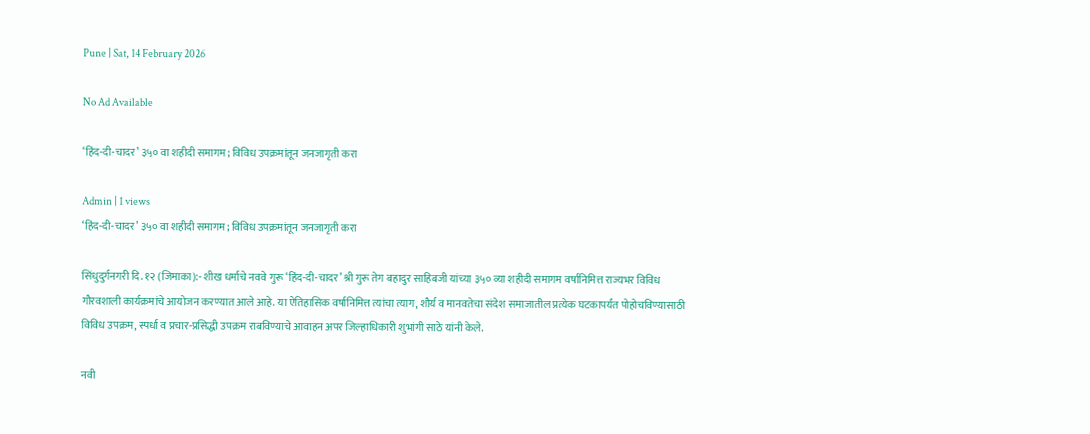Pune | Sat, 14 February 2026

No Ad Available

‘हिंद-दी-चादर’ ३५० वा शहीदी समागम; विविध उपक्रमांतून जनजागृती करा

Admin | 1 views
‘हिंद-दी-चादर’ ३५० वा शहीदी समागम; विविध उपक्रमांतून जनजागृती करा

सिंधुदुर्गनगरी दि. १२ (जिमाका):- शीख धर्माचे नववे गुरू ‘हिंद-दी-चादर’ श्री गुरू तेग बहादुर साहिबजी यांच्या ३५० व्या शहीदी समागम वर्षानिमित्त राज्यभर विविध गौरवशाली कार्यक्रमांचे आयोजन करण्यात आले आहे. या ऐतिहासिक वर्षानिमित्त त्यांचा त्याग, शौर्य व मानवतेचा संदेश समाजातील प्रत्येक घटकापर्यंत पोहोचविण्यासाठी विविध उपक्रम, स्पर्धा व प्रचार-प्रसिद्धी उपक्रम राबविण्याचे आवाहन अपर जिल्हाधिकारी शुभांगी साठे यांनी केले.

नवी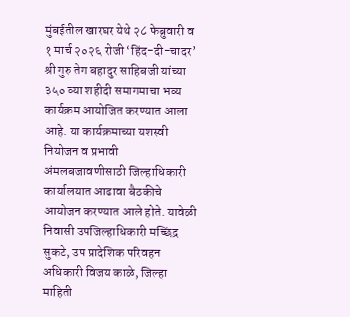मुंबईतील खारघर येथे २८ फेब्रुवारी व १ मार्च २०२६ रोजी ‘हिंद-दी-चादर’ श्री गुरु तेग बहादुर साहिबजी यांच्या ३५० व्या शहीदी समागमाचा भव्य कार्यक्रम आयोजित करण्यात आला आहे. या कार्यक्रमाच्या यशस्वी नियोजन व प्रभावी अंमलबजावणीसाठी जिल्हाधिकारी कार्यालयात आढावा बैठकीचे आयोजन करण्यात आले होते. यावेळी निवासी उपजिल्हाधिकारी मच्छिंद्र सुकटे, उप प्रादेशिक परिवहन अधिकारी विजय काळे, जिल्हा माहिती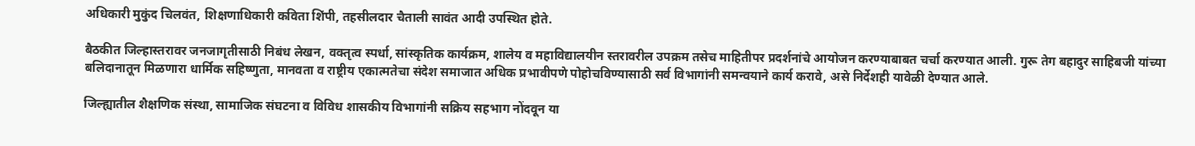अधिकारी मुकुंद चिलवंत, शिक्षणाधिकारी कविता शिंपी, तहसीलदार चैताली सावंत आदी उपस्थित होते.

बैठकीत जिल्हास्तरावर जनजागृतीसाठी निबंध लेखन, वक्तृत्व स्पर्धा, सांस्कृतिक कार्यक्रम, शालेय व महाविद्यालयीन स्तरावरील उपक्रम तसेच माहितीपर प्रदर्शनांचे आयोजन करण्याबाबत चर्चा करण्यात आली. गुरू तेग बहादुर साहिबजी यांच्या बलिदानातून मिळणारा धार्मिक सहिष्णुता, मानवता व राष्ट्रीय एकात्मतेचा संदेश समाजात अधिक प्रभावीपणे पोहोचविण्यासाठी सर्व विभागांनी समन्वयाने कार्य करावे, असे निर्देशही यावेळी देण्यात आले.

जिल्ह्यातील शैक्षणिक संस्था, सामाजिक संघटना व विविध शासकीय विभागांनी सक्रिय सहभाग नोंदवून या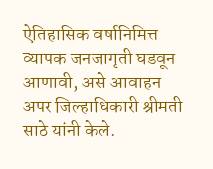ऐतिहासिक वर्षानिमित्त व्यापक जनजागृती घडवून आणावी, असे आवाहन अपर जिल्हाधिकारी श्रीमती साठे यांनी केले.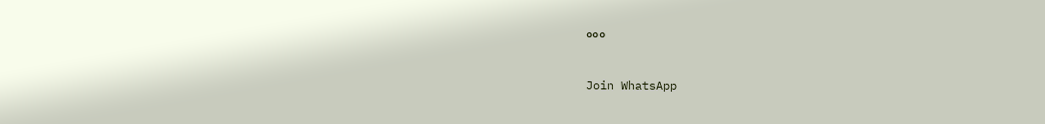०००


Join WhatsApp